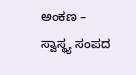ಅಂಕಣ – ಸ್ವಾಸ್ಥ್ಯ ಸಂಪದ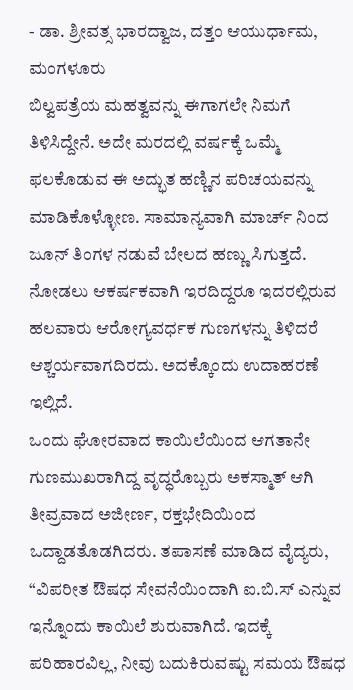- ಡಾ. ಶ್ರೀವತ್ಸ ಭಾರದ್ವಾಜ, ದತ್ತಂ ಆಯುರ್ಧಾಮ, ಮಂಗಳೂರು
ಬಿಲ್ವಪತ್ರೆಯ ಮಹತ್ವವನ್ನು ಈಗಾಗಲೇ ನಿಮಗೆ ತಿಳಿಸಿದ್ದೇನೆ. ಅದೇ ಮರದಲ್ಲಿ ವರ್ಷಕ್ಕೆ ಒಮ್ಮೆ ಫಲಕೊಡುವ ಈ ಅದ್ಭುತ ಹಣ್ಣಿನ ಪರಿಚಯವನ್ನು ಮಾಡಿಕೊಳ್ಳೋಣ. ಸಾಮಾನ್ಯವಾಗಿ ಮಾರ್ಚ್ ನಿಂದ ಜೂನ್ ತಿಂಗಳ ನಡುವೆ ಬೇಲದ ಹಣ್ಣು ಸಿಗುತ್ತದೆ. ನೋಡಲು ಆಕರ್ಷಕವಾಗಿ ಇರದಿದ್ದರೂ ಇದರಲ್ಲಿರುವ ಹಲವಾರು ಆರೋಗ್ಯವರ್ಧಕ ಗುಣಗಳನ್ನು ತಿಳಿದರೆ ಆಶ್ಚರ್ಯವಾಗದಿರದು. ಅದಕ್ಕೊಂದು ಉದಾಹರಣೆ ಇಲ್ಲಿದೆ.
ಒಂದು ಘೋರವಾದ ಕಾಯಿಲೆಯಿಂದ ಆಗತಾನೇ ಗುಣಮುಖರಾಗಿದ್ದ ವೃದ್ಧರೊಬ್ಬರು ಅಕಸ್ಮಾತ್ ಆಗಿ ತೀವ್ರವಾದ ಅಜೀರ್ಣ, ರಕ್ತಭೇದಿಯಿಂದ ಒದ್ದಾಡತೊಡಗಿದರು. ತಪಾಸಣೆ ಮಾಡಿದ ವೈದ್ಯರು, “ವಿಪರೀತ ಔಷಧ ಸೇವನೆಯಿಂದಾಗಿ ಐ.ಬಿ.ಸ್ ಎನ್ನುವ ಇನ್ನೊಂದು ಕಾಯಿಲೆ ಶುರುವಾಗಿದೆ. ಇದಕ್ಕೆ ಪರಿಹಾರವಿಲ್ಲ, ನೀವು ಬದುಕಿರುವಷ್ಟು ಸಮಯ ಔಷಧ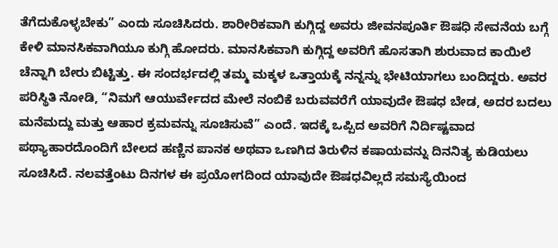ತೆಗೆದುಕೊಳ್ಳಬೇಕು” ಎಂದು ಸೂಚಿಸಿದರು. ಶಾರೀರಿಕವಾಗಿ ಕುಗ್ಗಿದ್ದ ಅವರು ಜೀವನಪೂರ್ತಿ ಔಷಧಿ ಸೇವನೆಯ ಬಗ್ಗೆ ಕೇಳಿ ಮಾನಸಿಕವಾಗಿಯೂ ಕುಗ್ಗಿ ಹೋದರು. ಮಾನಸಿಕವಾಗಿ ಕುಗ್ಗಿದ್ದ ಅವರಿಗೆ ಹೊಸತಾಗಿ ಶುರುವಾದ ಕಾಯಿಲೆ ಚೆನ್ನಾಗಿ ಬೇರು ಬಿಟ್ಟಿತ್ತು. ಈ ಸಂದರ್ಭದಲ್ಲಿ ತಮ್ಮ ಮಕ್ಕಳ ಒತ್ತಾಯಕ್ಕೆ ನನ್ನನ್ನು ಭೇಟಿಯಾಗಲು ಬಂದಿದ್ದರು. ಅವರ ಪರಿಸ್ಥಿತಿ ನೋಡಿ, “ನಿಮಗೆ ಆಯುರ್ವೇದದ ಮೇಲೆ ನಂಬಿಕೆ ಬರುವವರೆಗೆ ಯಾವುದೇ ಔಷಧ ಬೇಡ, ಅದರ ಬದಲು ಮನೆಮದ್ದು ಮತ್ತು ಆಹಾರ ಕ್ರಮವನ್ನು ಸೂಚಿಸುವೆ” ಎಂದೆ. ಇದಕ್ಕೆ ಒಪ್ಪಿದ ಅವರಿಗೆ ನಿರ್ದಿಷ್ಟವಾದ ಪಥ್ಯಾಹಾರದೊಂದಿಗೆ ಬೇಲದ ಹಣ್ಣಿನ ಪಾನಕ ಅಥವಾ ಒಣಗಿದ ತಿರುಳಿನ ಕಷಾಯವನ್ನು ದಿನನಿತ್ಯ ಕುಡಿಯಲು ಸೂಚಿಸಿದೆ. ನಲವತ್ತೆಂಟು ದಿನಗಳ ಈ ಪ್ರಯೋಗದಿಂದ ಯಾವುದೇ ಔಷಧವಿಲ್ಲದೆ ಸಮಸ್ಯೆಯಿಂದ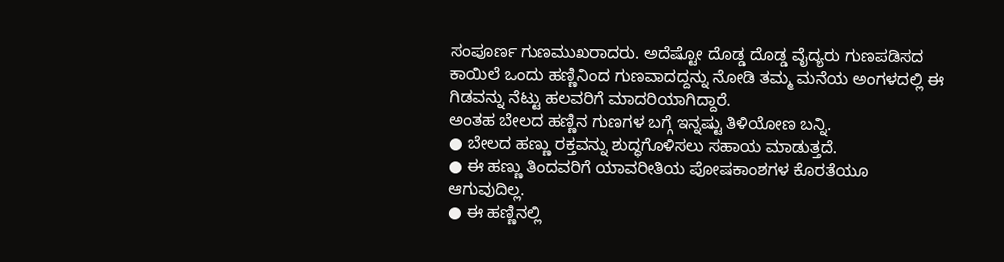ಸಂಪೂರ್ಣ ಗುಣಮುಖರಾದರು. ಅದೆಷ್ಟೋ ದೊಡ್ಡ ದೊಡ್ಡ ವೈದ್ಯರು ಗುಣಪಡಿಸದ ಕಾಯಿಲೆ ಒಂದು ಹಣ್ಣಿನಿಂದ ಗುಣವಾದದ್ದನ್ನು ನೋಡಿ ತಮ್ಮ ಮನೆಯ ಅಂಗಳದಲ್ಲಿ ಈ ಗಿಡವನ್ನು ನೆಟ್ಟು ಹಲವರಿಗೆ ಮಾದರಿಯಾಗಿದ್ದಾರೆ.
ಅಂತಹ ಬೇಲದ ಹಣ್ಣಿನ ಗುಣಗಳ ಬಗ್ಗೆ ಇನ್ನಷ್ಟು ತಿಳಿಯೋಣ ಬನ್ನಿ.
● ಬೇಲದ ಹಣ್ಣು ರಕ್ತವನ್ನು ಶುದ್ಧಗೊಳಿಸಲು ಸಹಾಯ ಮಾಡುತ್ತದೆ.
● ಈ ಹಣ್ಣು ತಿಂದವರಿಗೆ ಯಾವರೀತಿಯ ಪೋಷಕಾಂಶಗಳ ಕೊರತೆಯೂ ಆಗುವುದಿಲ್ಲ.
● ಈ ಹಣ್ಣಿನಲ್ಲಿ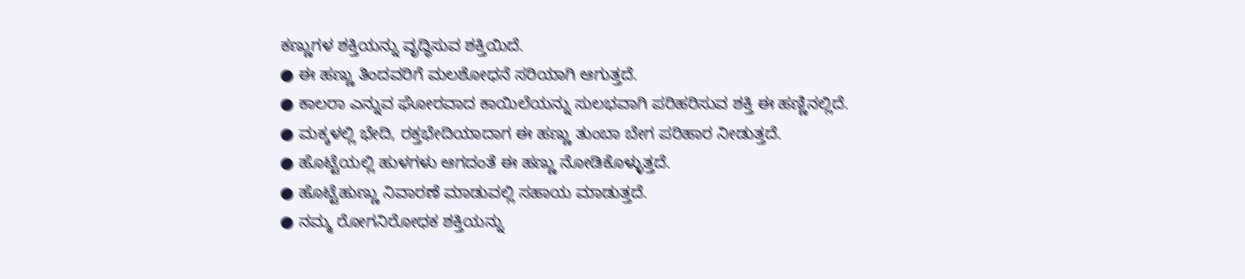ಕಣ್ಣುಗಳ ಶಕ್ತಿಯನ್ನು ವೃದ್ಧಿಸುವ ಶಕ್ತಿಯಿದೆ.
● ಈ ಹಣ್ಣು ತಿಂದವರಿಗೆ ಮಲಶೋಧನೆ ಸರಿಯಾಗಿ ಆಗುತ್ತದೆ.
● ಕಾಲರಾ ಎನ್ನುವ ಘೋರವಾದ ಕಾಯಿಲೆಯನ್ನು ಸುಲಭವಾಗಿ ಪರಿಹರಿಸುವ ಶಕ್ತಿ ಈ ಹಣ್ಣಿನಲ್ಲಿದೆ.
● ಮಕ್ಕಳಲ್ಲಿ ಭೇದಿ, ರಕ್ತಭೇದಿಯಾದಾಗ ಈ ಹಣ್ಣು ತುಂಬಾ ಬೇಗ ಪರಿಹಾರ ನೀಡುತ್ತದೆ.
● ಹೊಟ್ಟೆಯಲ್ಲಿ ಹುಳಗಳು ಆಗದಂತೆ ಈ ಹಣ್ಣು ನೋಡಿಕೊಳ್ಳುತ್ತದೆ.
● ಹೊಟ್ಟೆಹುಣ್ಣು ನಿವಾರಣೆ ಮಾಡುವಲ್ಲಿ ಸಹಾಯ ಮಾಡುತ್ತದೆ.
● ನಮ್ಮ ರೋಗನಿರೋಧಕ ಶಕ್ತಿಯನ್ನು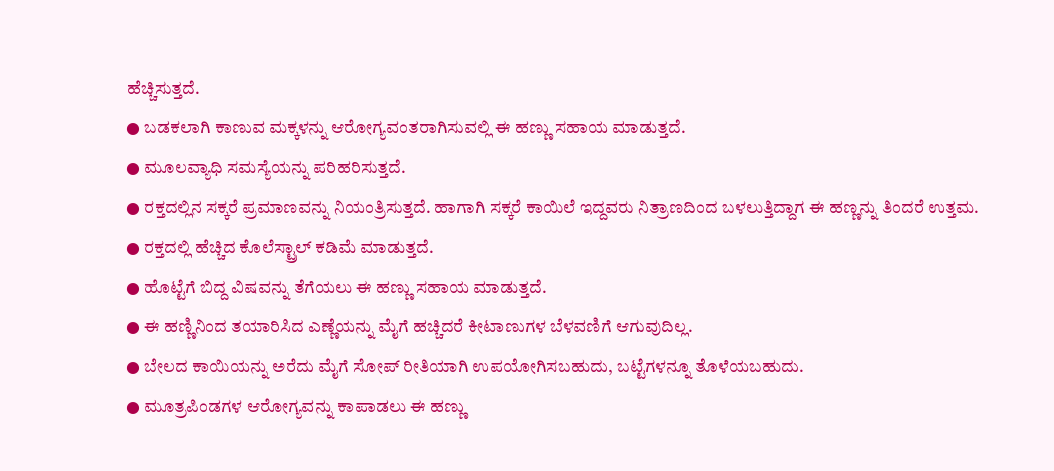ಹೆಚ್ಚಿಸುತ್ತದೆ.
● ಬಡಕಲಾಗಿ ಕಾಣುವ ಮಕ್ಕಳನ್ನು ಆರೋಗ್ಯವಂತರಾಗಿಸುವಲ್ಲಿ ಈ ಹಣ್ಣು ಸಹಾಯ ಮಾಡುತ್ತದೆ.
● ಮೂಲವ್ಯಾಧಿ ಸಮಸ್ಯೆಯನ್ನು ಪರಿಹರಿಸುತ್ತದೆ.
● ರಕ್ತದಲ್ಲಿನ ಸಕ್ಕರೆ ಪ್ರಮಾಣವನ್ನು ನಿಯಂತ್ರಿಸುತ್ತದೆ. ಹಾಗಾಗಿ ಸಕ್ಕರೆ ಕಾಯಿಲೆ ಇದ್ದವರು ನಿತ್ರಾಣದಿಂದ ಬಳಲುತ್ತಿದ್ದಾಗ ಈ ಹಣ್ಣನ್ನು ತಿಂದರೆ ಉತ್ತಮ.
● ರಕ್ತದಲ್ಲಿ ಹೆಚ್ಚಿದ ಕೊಲೆಸ್ಟ್ರಾಲ್ ಕಡಿಮೆ ಮಾಡುತ್ತದೆ.
● ಹೊಟ್ಟೆಗೆ ಬಿದ್ದ ವಿಷವನ್ನು ತೆಗೆಯಲು ಈ ಹಣ್ಣು ಸಹಾಯ ಮಾಡುತ್ತದೆ.
● ಈ ಹಣ್ಣಿನಿಂದ ತಯಾರಿಸಿದ ಎಣ್ಣೆಯನ್ನು ಮೈಗೆ ಹಚ್ಚಿದರೆ ಕೀಟಾಣುಗಳ ಬೆಳವಣಿಗೆ ಆಗುವುದಿಲ್ಲ.
● ಬೇಲದ ಕಾಯಿಯನ್ನು ಅರೆದು ಮೈಗೆ ಸೋಪ್ ರೀತಿಯಾಗಿ ಉಪಯೋಗಿಸಬಹುದು, ಬಟ್ಟೆಗಳನ್ನೂ ತೊಳೆಯಬಹುದು.
● ಮೂತ್ರಪಿಂಡಗಳ ಆರೋಗ್ಯವನ್ನು ಕಾಪಾಡಲು ಈ ಹಣ್ಣು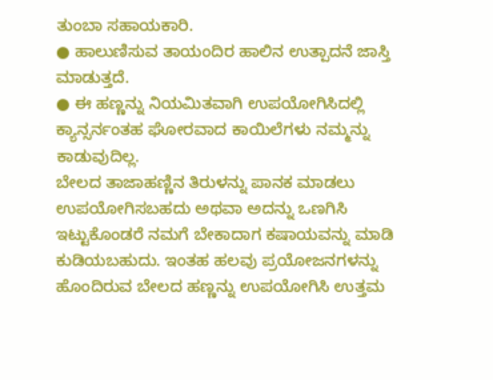ತುಂಬಾ ಸಹಾಯಕಾರಿ.
● ಹಾಲುಣಿಸುವ ತಾಯಂದಿರ ಹಾಲಿನ ಉತ್ಪಾದನೆ ಜಾಸ್ತಿ ಮಾಡುತ್ತದೆ.
● ಈ ಹಣ್ಣನ್ನು ನಿಯಮಿತವಾಗಿ ಉಪಯೋಗಿಸಿದಲ್ಲಿ ಕ್ಯಾನ್ಸರ್ನಂತಹ ಘೋರವಾದ ಕಾಯಿಲೆಗಳು ನಮ್ಮನ್ನು ಕಾಡುವುದಿಲ್ಲ.
ಬೇಲದ ತಾಜಾಹಣ್ಣಿನ ತಿರುಳನ್ನು ಪಾನಕ ಮಾಡಲು ಉಪಯೋಗಿಸಬಹದು ಅಥವಾ ಅದನ್ನು ಒಣಗಿಸಿ ಇಟ್ಟುಕೊಂಡರೆ ನಮಗೆ ಬೇಕಾದಾಗ ಕಷಾಯವನ್ನು ಮಾಡಿ ಕುಡಿಯಬಹುದು. ಇಂತಹ ಹಲವು ಪ್ರಯೋಜನಗಳನ್ನು ಹೊಂದಿರುವ ಬೇಲದ ಹಣ್ಣನ್ನು ಉಪಯೋಗಿಸಿ ಉತ್ತಮ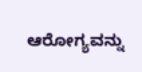ಆರೋಗ್ಯವನ್ನು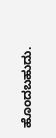ಹೊಂದಬಹುದು.